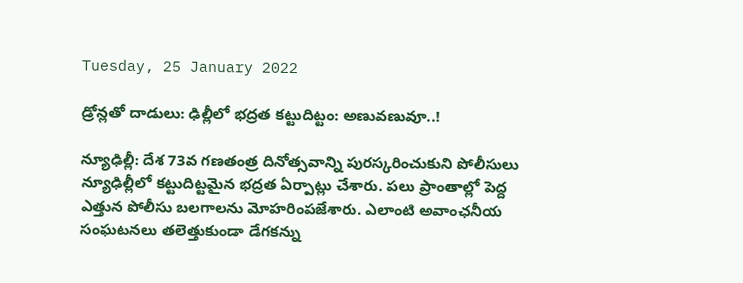Tuesday, 25 January 2022

డ్రోన్లతో దాడులు: ఢిల్లీలో భద్రత కట్టుదిట్టం: అణువణువూ..!

న్యూఢిల్లీ: దేశ 73వ గణతంత్ర దినోత్సవాన్ని పురస్కరించుకుని పోలీసులు న్యూఢిల్లీలో కట్టుదిట్టమైన భద్రత ఏర్పాట్లు చేశారు. పలు ప్రాంతాల్లో పెద్ద ఎత్తున పోలీసు బలగాలను మోహరింపజేశారు. ఎలాంటి అవాంఛనీయ సంఘటనలు తలెత్తుకుండా డేగకన్ను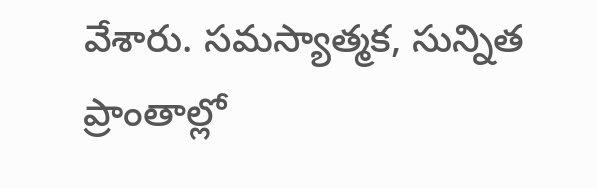వేశారు. సమస్యాత్మక, సున్నిత ప్రాంతాల్లో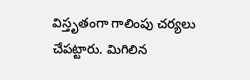విస్తృతంగా గాలింపు చర్యలు చేపట్టారు. మిగిలిన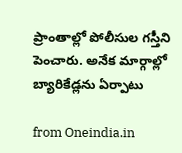ప్రాంతాల్లో పోలీసుల గస్తీని పెంచారు. అనేక మార్గాల్లో బ్యారికేడ్లను ఏర్పాటు

from Oneindia.in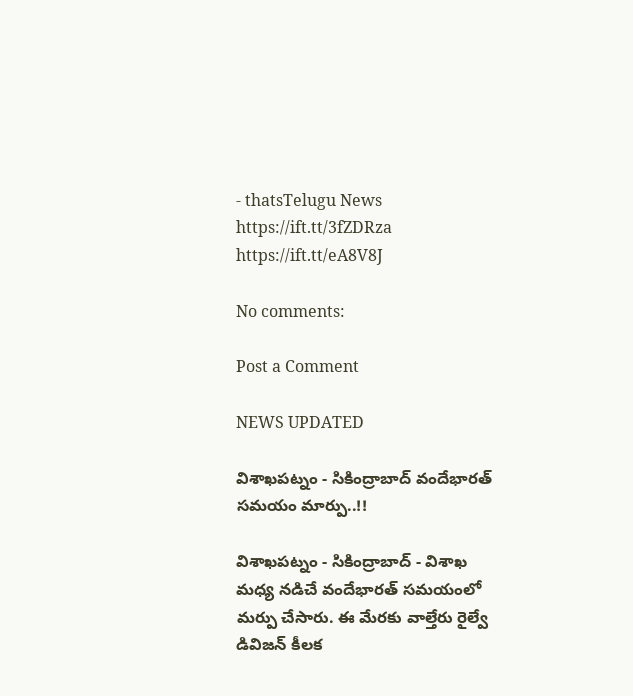- thatsTelugu News https://ift.tt/3fZDRza
https://ift.tt/eA8V8J

No comments:

Post a Comment

NEWS UPDATED

విశాఖపట్నం - సికింద్రాబాద్ వందేభారత్ సమయం మార్పు..!!

విశాఖపట్నం - సికింద్రాబాద్ - విశాఖ మధ్య నడిచే వందేభారత్ సమయంలో మర్పు చేసారు. ఈ మేరకు వాల్తేరు రైల్వే డివిజన్ కీలక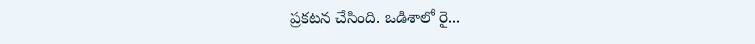ప్రకటన చేసింది. ఒడిశాలో రై...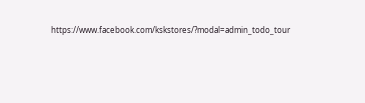https://www.facebook.com/kskstores/?modal=admin_todo_tour